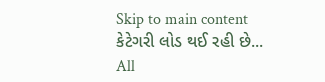Skip to main content
કેટેગરી લોડ થઈ રહી છે...
All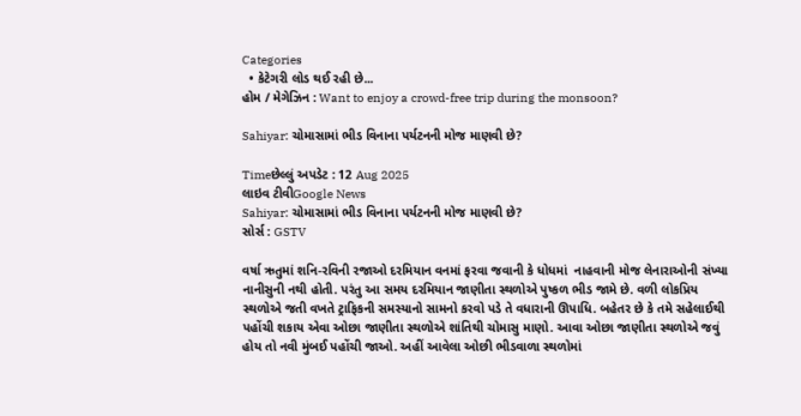Categories
  • કેટેગરી લોડ થઈ રહી છે...
હોમ / મેગેઝિન : Want to enjoy a crowd-free trip during the monsoon?

Sahiyar: ચોમાસામાં ભીડ વિનાના પર્યટનની મોજ માણવી છે?

Timeછેલ્લું અપડેટ : 12 Aug 2025
લાઇવ ટીવીGoogle News
Sahiyar: ચોમાસામાં ભીડ વિનાના પર્યટનની મોજ માણવી છે?
સોર્સ : GSTV

વર્ષા ઋતુમાં શનિ-રવિની રજાઓ દરમિયાન વનમાં ફરવા જવાની કે ધોધમાં  નાહવાની મોજ લેનારાઓની સંખ્યા નાનીસુની નથી હોતી. પરંતુ આ સમય દરમિયાન જાણીતા સ્થળોએ પુષ્કળ ભીડ જામે છે. વળી લોકપ્રિય સ્થળોએ જતી વખતે ટ્રાફિકની સમસ્યાનો સામનો કરવો પડે તે વધારાની ઊપાધિ. બહેતર છે કે તમે સહેલાઈથી પહોંચી શકાય એવા ઓછા જાણીતા સ્થળોએ શાંતિથી ચોમાસુ માણો. આવા ઓછા જાણીતા સ્થળોએ જવું હોય તો નવી મુંબઈ પહોંચી જાઓ. અહીં આવેલા ઓછી ભીડવાળા સ્થળોમાં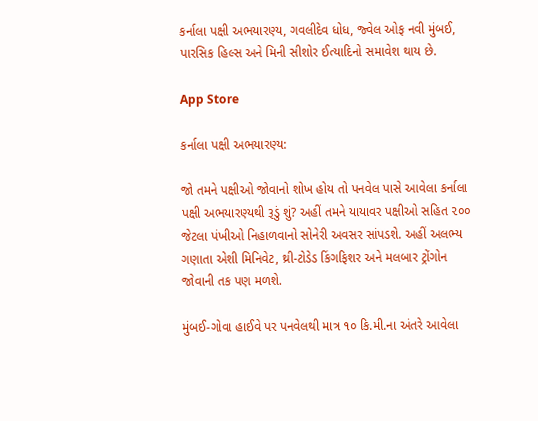કર્નાલા પક્ષી અભયારણ્ય, ગવલીદેવ ધોધ, જ્વેલ ઓફ નવી મુંબઈ, પારસિક હિલ્સ અને મિની સીશોર ઈત્યાદિનો સમાવેશ થાય છે.

App Store

કર્નાલા પક્ષી અભયારણ્ય:

જો તમને પક્ષીઓ જોવાનો શોખ હોય તો પનવેલ પાસે આવેલા કર્નાલા પક્ષી અભયારણ્યથી રૂડું શું? અહીં તમને યાયાવર પક્ષીઓ સહિત ૨૦૦ જેટલા પંખીઓ નિહાળવાનો સોનેરી અવસર સાંપડશે. અહીં અલભ્ય ગણાતા એશી મિનિવેટ, થ્રી-ટોડેડ કિંગફિશર અને મલબાર ટ્રોંગોન જોવાની તક પણ મળશે.

મુંબઈ-ગોવા હાઈવે પર પનવેલથી માત્ર ૧૦ કિ.મી.ના અંતરે આવેલા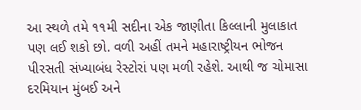આ સ્થળે તમે ૧૧મી સદીના એક જાણીતા કિલ્લાની મુલાકાત પણ લઈ શકો છો. વળી અહીં તમને મહારાષ્ટ્રીયન ભોજન પીરસતી સંખ્યાબંધ રેસ્ટોરાં પણ મળી રહેશે. આથી જ ચોમાસા દરમિયાન મુંબઈ અને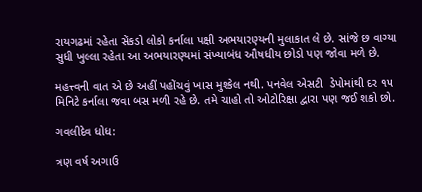રાયગઢમાં રહેતા સેંકડો લોકો કર્નાલા પક્ષી અભયારણ્યની મુલાકાત લે છે. સાંજે છ વાગ્યા  સુધી ખુલ્લા રહેતા આ અભયારણ્યમાં સંખ્યાબંધ ઔષધીય છોડો પણ જોવા મળે છે.

મહત્ત્વની વાત એ છે અહીં પહોંચવું ખાસ મુશ્કેલ નથી. પનવેલ એસટી  ડેપોમાંથી દર ૧૫ મિનિટે કર્નાલા જવા બસ મળી રહે છે. તમે ચાહો તો ઓટોરિક્ષા દ્વારા પણ જઈ શકો છો.

ગવલીદેવ ધોધ:

ત્રણ વર્ષ અગાઉ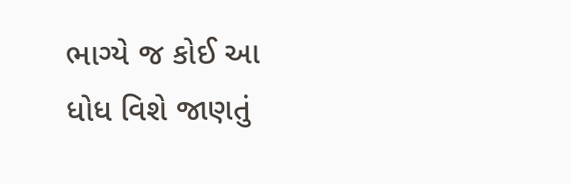ભાગ્યે જ કોઈ આ ધોધ વિશે જાણતું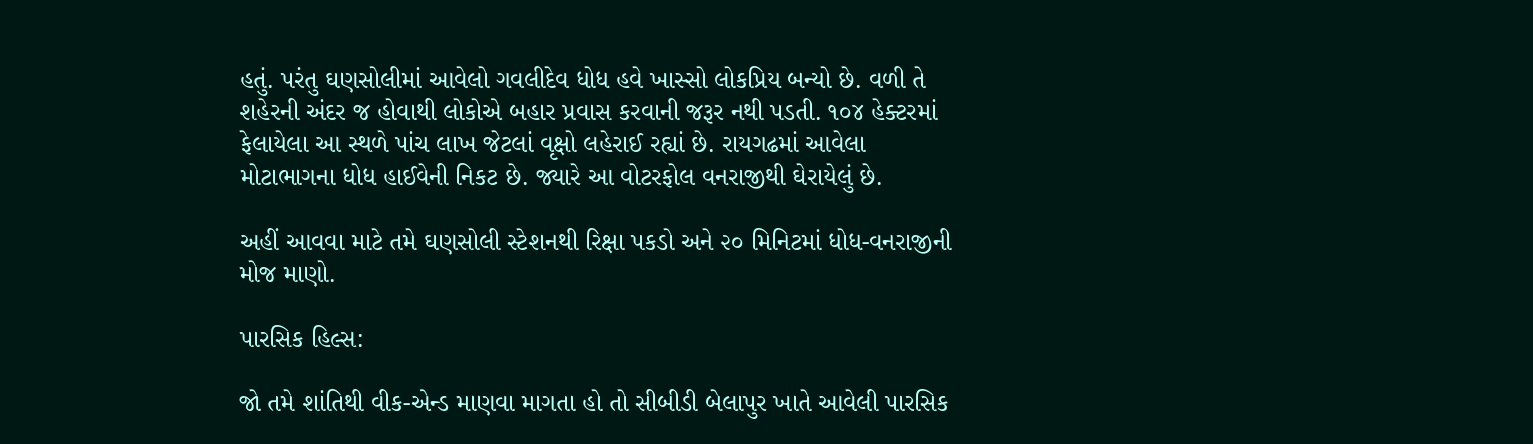હતું. પરંતુ ઘણસોલીમાં આવેલો ગવલીદેવ ધોધ હવે ખાસ્સો લોકપ્રિય બન્યો છે. વળી તે શહેરની અંદર જ હોવાથી લોકોએ બહાર પ્રવાસ કરવાની જરૂર નથી પડતી. ૧૦૪ હેક્ટરમાં ફેલાયેલા આ સ્થળે પાંચ લાખ જેટલાં વૃક્ષો લહેરાઈ રહ્યાં છે. રાયગઢમાં આવેલા મોટાભાગના ધોધ હાઈવેની નિકટ છે. જ્યારે આ વોટરફોલ વનરાજીથી ઘેરાયેલું છે.

અહીં આવવા માટે તમે ઘણસોલી સ્ટેશનથી રિક્ષા પકડો અને ૨૦ મિનિટમાં ધોધ-વનરાજીની મોજ માણો.

પારસિક હિલ્સ:

જો તમે શાંતિથી વીક-એન્ડ માણવા માગતા હો તો સીબીડી બેલાપુર ખાતે આવેલી પારસિક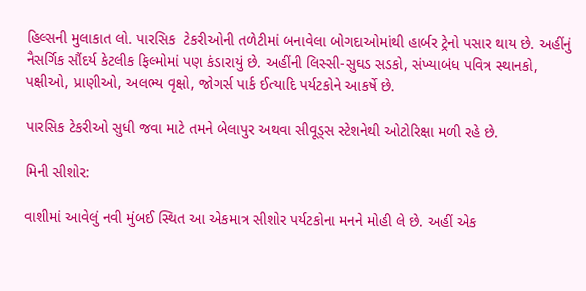હિલ્સની મુલાકાત લો. પારસિક  ટેકરીઓની તળેટીમાં બનાવેલા બોગદાઓમાંથી હાર્બર ટ્રેનો પસાર થાય છે. અહીંનું નૈસર્ગિક સૌંદર્ય કેટલીક ફિલ્મોમાં પણ કંડારાયું છે. અહીંની લિસ્સી-સુઘડ સડકો, સંખ્યાબંધ પવિત્ર સ્થાનકો, પક્ષીઓ, પ્રાણીઓ, અલભ્ય વૃક્ષો, જોગર્સ પાર્ક ઈત્યાદિ પર્યટકોને આકર્ષે છે.

પારસિક ટેકરીઓ સુધી જવા માટે તમને બેલાપુર અથવા સીવૂડ્સ સ્ટેશનેથી ઓટોરિક્ષા મળી રહે છે.

મિની સીશોર:

વાશીમાં આવેલું નવી મુંબઈ સ્થિત આ એકમાત્ર સીશોર પર્યટકોના મનને મોહી લે છે. અહીં એક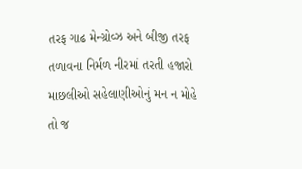તરફ ગાઢ મેન્ગ્રોવ્ઝ અને બીજી તરફ તળાવના નિર્મળ નીરમાં તરતી હજારો માછલીઓ સહેલાણીઓનું મન ન મોહે તો જ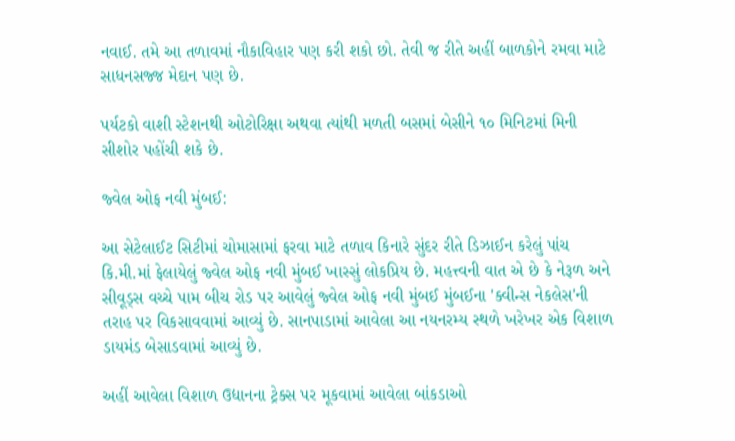નવાઈ. તમે આ તળાવમાં નૌકાવિહાર પણ કરી શકો છો. તેવી જ રીતે અહીં બાળકોને રમવા માટે સાધનસજ્જ મેદાન પણ છે.

પર્યટકો વાશી સ્ટેશનથી ઓટોરિક્ષા અથવા ત્યાંથી મળતી બસમાં બેસીને ૧૦ મિનિટમાં મિની સીશોર પહોંચી શકે છે.

જ્વેલ ઓફ નવી મુંબઈ:

આ સેટેલાઈટ સિટીમાં ચોમાસામાં ફરવા માટે તળાવ કિનારે સુંદર રીતે ડિઝાઈન કરેલું પાંચ કિ.મી.માં ફેલાયેલું જ્વેલ ઓફ નવી મુંબઈ ખાસ્સું લોકપ્રિય છે. મહત્ત્વની વાત એ છે કે નેરૂળ અને સીવૂડ્સ વચ્ચે પામ બીચ રોડ પર આવેલું જ્વેલ ઓફ નવી મુંબઈ મુંબઈના 'ક્વીન્સ નેકલેસ'ની તરાહ પર વિકસાવવામાં આવ્યું છે. સાનપાડામાં આવેલા આ નયનરમ્ય સ્થળે ખરેખર એક વિશાળ ડાયમંડ બેસાડવામાં આવ્યું છે.

અહીં આવેલા વિશાળ ઉદ્યાનના ટ્રેક્સ પર મૂકવામાં આવેલા બાંકડાઓ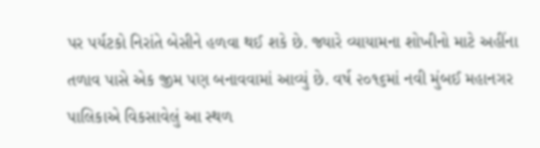પર પર્યટકો નિરાંતે બેસીને હળવા થઈ શકે છે. જ્યારે વ્યાયામના શોખીનો માટે અહીંના તળાવ પાસે એક જીમ પણ બનાવવામાં આવ્યું છે. વર્ષ ૨૦૧૬માં નવી મુંબઈ મહાનગર પાલિકાએ વિકસાવેલું આ સ્થળ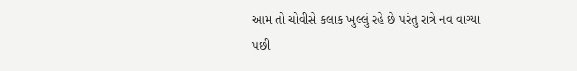આમ તો ચોવીસે કલાક ખુલ્લું રહે છે પરંતુ રાત્રે નવ વાગ્યા પછી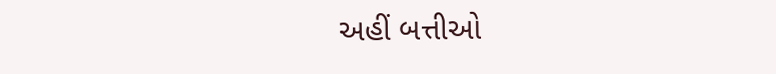અહીં બત્તીઓ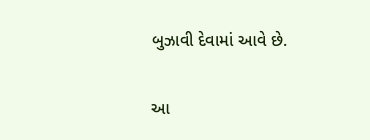બુઝાવી દેવામાં આવે છે.

આ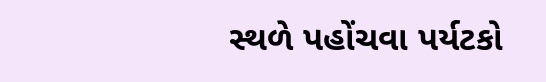સ્થળે પહોંચવા પર્યટકો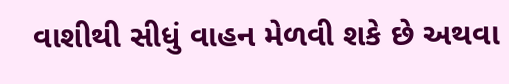વાશીથી સીધું વાહન મેળવી શકે છે અથવા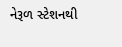નેરૂળ સ્ટેશનથી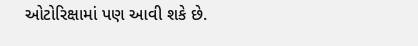ઓટોરિક્ષામાં પણ આવી શકે છે.